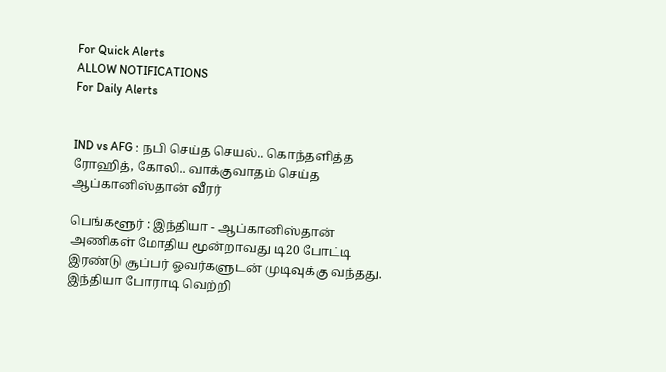For Quick Alerts
ALLOW NOTIFICATIONS
For Daily Alerts


IND vs AFG : நபி செய்த செயல்.. கொந்தளித்த ரோஹித், கோலி.. வாக்குவாதம் செய்த ஆப்கானிஸ்தான் வீரர்

பெங்களூர் : இந்தியா - ஆப்கானிஸ்தான் அணிகள் மோதிய மூன்றாவது டி20 போட்டி இரண்டு சூப்பர் ஓவர்களுடன் முடிவுக்கு வந்தது. இந்தியா போராடி வெற்றி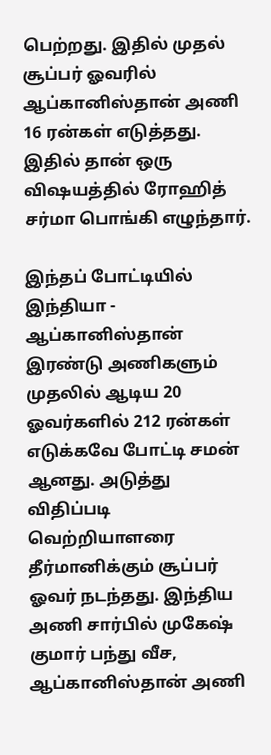பெற்றது. இதில் முதல் சூப்பர் ஓவரில் ஆப்கானிஸ்தான் அணி 16 ரன்கள் எடுத்தது. இதில் தான் ஒரு விஷயத்தில் ரோஹித் சர்மா பொங்கி எழுந்தார்.

இந்தப் போட்டியில் இந்தியா - ஆப்கானிஸ்தான் இரண்டு அணிகளும் முதலில் ஆடிய 20 ஓவர்களில் 212 ரன்கள் எடுக்கவே போட்டி சமன் ஆனது. அடுத்து விதிப்படி வெற்றியாளரை தீர்மானிக்கும் சூப்பர் ஓவர் நடந்தது. இந்திய அணி சார்பில் முகேஷ் குமார் பந்து வீச, ஆப்கானிஸ்தான் அணி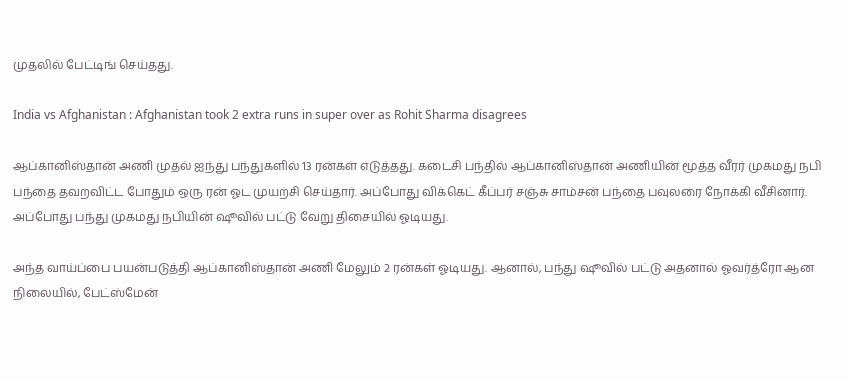முதலில் பேட்டிங் செய்தது.

India vs Afghanistan : Afghanistan took 2 extra runs in super over as Rohit Sharma disagrees

ஆப்கானிஸ்தான் அணி முதல் ஐந்து பந்துகளில் 13 ரன்கள் எடுத்தது. கடைசி பந்தில் ஆப்கானிஸ்தான் அணியின் மூத்த வீரர் முகமது நபி பந்தை தவறவிட்ட போதும் ஒரு ரன் ஓட முயற்சி செய்தார். அப்போது விக்கெட் கீப்பர் சஞ்சு சாம்சன் பந்தை பவுலரை நோக்கி வீசினார். அப்போது பந்து முகமது நபியின் ஷூவில் பட்டு வேறு திசையில் ஓடியது.

அந்த வாய்ப்பை பயன்படுத்தி ஆப்கானிஸ்தான் அணி மேலும் 2 ரன்கள் ஓடியது. ஆனால், பந்து ஷூவில் பட்டு அதனால் ஓவர்த்ரோ ஆன நிலையில், பேட்ஸ்மேன்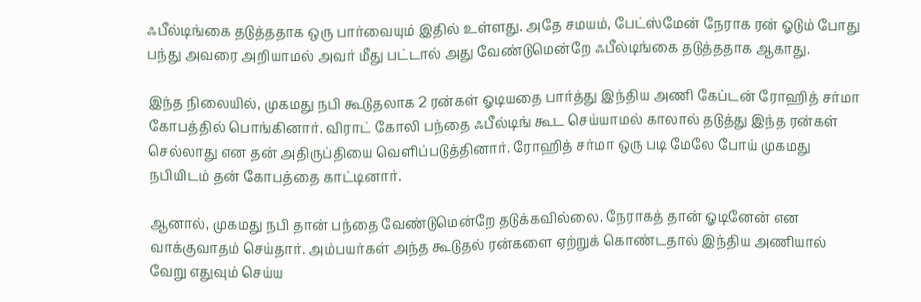ஃபீல்டிங்கை தடுத்ததாக ஒரு பார்வையும் இதில் உள்ளது. அதே சமயம், பேட்ஸ்மேன் நேராக ரன் ஓடும் போது பந்து அவரை அறியாமல் அவர் மீது பட்டால் அது வேண்டுமென்றே ஃபீல்டிங்கை தடுத்ததாக ஆகாது.

இந்த நிலையில், முகமது நபி கூடுதலாக 2 ரன்கள் ஓடியதை பார்த்து இந்திய அணி கேப்டன் ரோஹித் சர்மா கோபத்தில் பொங்கினார். விராட் கோலி பந்தை ஃபீல்டிங் கூட செய்யாமல் காலால் தடுத்து இந்த ரன்கள் செல்லாது என தன் அதிருப்தியை வெளிப்படுத்தினார். ரோஹித் சர்மா ஒரு படி மேலே போய் முகமது நபியிடம் தன் கோபத்தை காட்டினார்.

ஆனால், முகமது நபி தான் பந்தை வேண்டுமென்றே தடுக்கவில்லை. நேராகத் தான் ஓடினேன் என வாக்குவாதம் செய்தார். அம்பயர்கள் அந்த கூடுதல் ரன்களை ஏற்றுக் கொண்டதால் இந்திய அணியால் வேறு எதுவும் செய்ய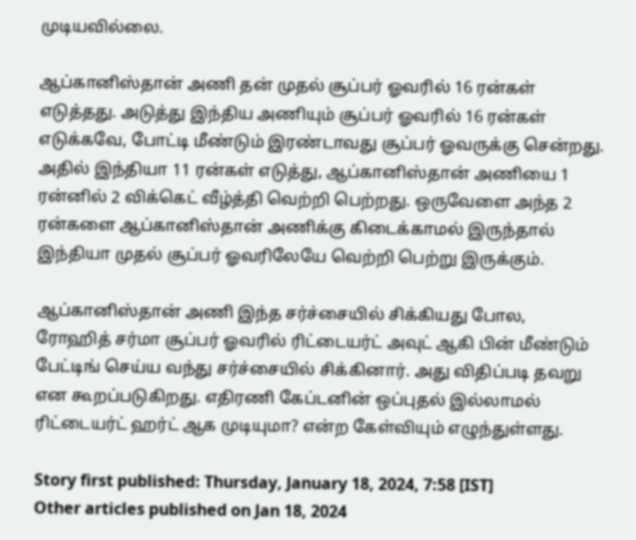முடியவில்லை.

ஆப்கானிஸ்தான் அணி தன் முதல் சூப்பர் ஓவரில் 16 ரன்கள் எடுத்தது. அடுத்து இந்திய அணியும் சூப்பர் ஓவரில் 16 ரன்கள் எடுக்கவே, போட்டி மீண்டும் இரண்டாவது சூப்பர் ஓவருக்கு சென்றது. அதில் இந்தியா 11 ரன்கள் எடுத்து, ஆப்கானிஸ்தான் அணியை 1 ரன்னில் 2 விக்கெட் வீழ்த்தி வெற்றி பெற்றது. ஒருவேளை அந்த 2 ரன்களை ஆப்கானிஸ்தான் அணிக்கு கிடைக்காமல் இருந்தால் இந்தியா முதல் சூப்பர் ஓவரிலேயே வெற்றி பெற்று இருக்கும்.

ஆப்கானிஸ்தான் அணி இந்த சர்ச்சையில் சிக்கியது போல, ரோஹித் சர்மா சூப்பர் ஓவரில் ரிட்டையர்ட் அவுட் ஆகி பின் மீண்டும் பேட்டிங் செய்ய வந்து சர்ச்சையில் சிக்கினார். அது விதிப்படி தவறு என கூறப்படுகிறது. எதிரணி கேப்டனின் ஒப்புதல் இல்லாமல் ரிட்டையர்ட் ஹர்ட் ஆக முடியுமா? என்ற கேள்வியும் எழுந்துள்ளது.

Story first published: Thursday, January 18, 2024, 7:58 [IST]
Other articles published on Jan 18, 2024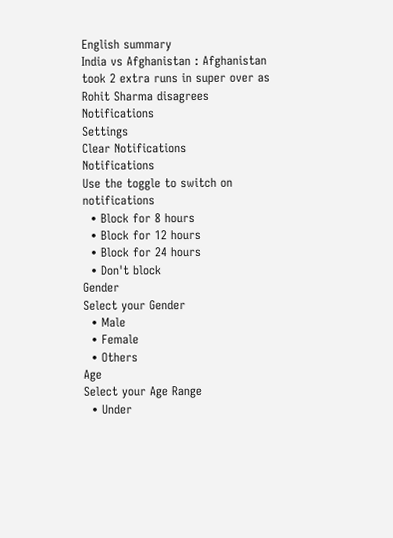English summary
India vs Afghanistan : Afghanistan took 2 extra runs in super over as Rohit Sharma disagrees
Notifications
Settings
Clear Notifications
Notifications
Use the toggle to switch on notifications
  • Block for 8 hours
  • Block for 12 hours
  • Block for 24 hours
  • Don't block
Gender
Select your Gender
  • Male
  • Female
  • Others
Age
Select your Age Range
  • Under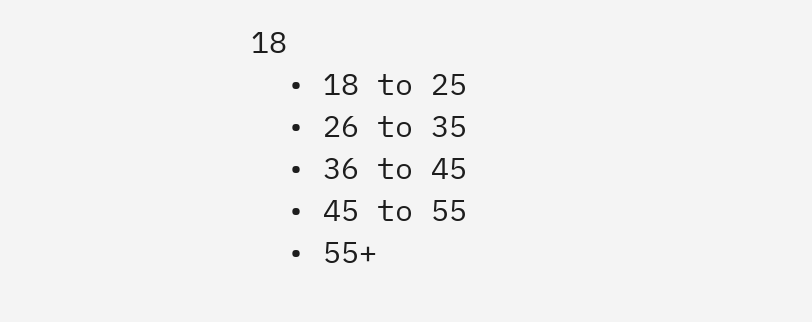18
  • 18 to 25
  • 26 to 35
  • 36 to 45
  • 45 to 55
  • 55+